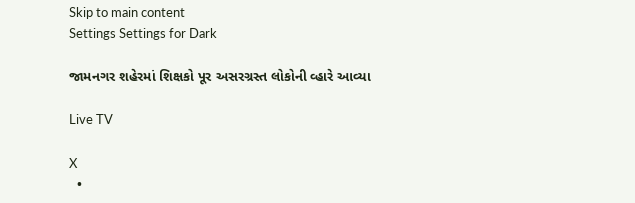Skip to main content
Settings Settings for Dark

જામનગર શહેરમાં શિક્ષકો પૂર અસરગ્રસ્ત લોકોની વ્હારે આવ્યા

Live TV

X
  •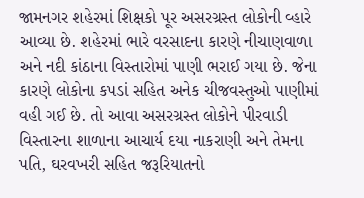જામનગર શહેરમાં શિક્ષકો પૂર અસરગ્રસ્ત લોકોની વ્હારે આવ્યા છે. શહેરમાં ભારે વરસાદના કારણે નીચાણવાળા અને નદી કાંઠાના વિસ્તારોમાં પાણી ભરાઈ ગયા છે. જેના કારણે લોકોના કપડાં સહિત અનેક ચીજવસ્તુઓ પાણીમાં વહી ગઈ છે. તો આવા અસરગ્રસ્ત લોકોને પીરવાડી વિસ્તારના શાળાના આચાર્ય દયા નાકરાણી અને તેમના પતિ, ઘરવખરી સહિત જરૂરિયાતનો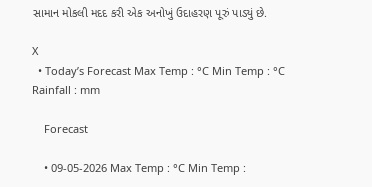સામાન મોકલી મદદ કરી એક અનોખું ઉદાહરણ પૂરું પાડ્યું છે.

X
  • Today’s Forecast Max Temp : °C Min Temp : °C Rainfall : mm

    Forecast

    • 09-05-2026 Max Temp : °C Min Temp :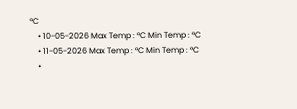°C
    • 10-05-2026 Max Temp : °C Min Temp : °C
    • 11-05-2026 Max Temp : °C Min Temp : °C
    •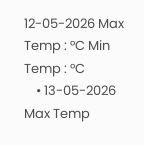12-05-2026 Max Temp : °C Min Temp : °C
    • 13-05-2026 Max Temp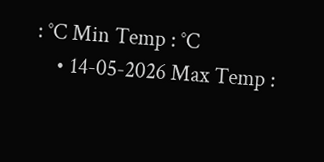: °C Min Temp : °C
    • 14-05-2026 Max Temp :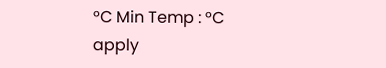°C Min Temp : °C
apply